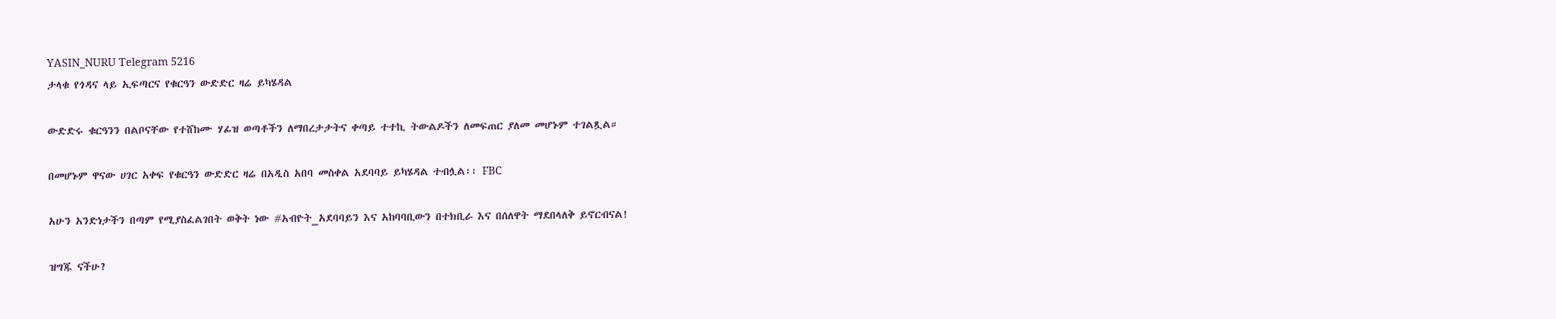YASIN_NURU Telegram 5216
ታላቁ የጎዳና ላይ ኢፍጣርና የቁርዓን ውድድር ዛሬ ይካሄዳል

ውድድሩ ቁርዓንን በልቦናቸው የተሸከሙ ሃፊዝ ወጣቶችን ለማበረታታትና ቀጣይ ተተኪ ትውልዶችን ለመፍጠር ያለመ መሆኑም ተገልጿል።

በመሆኑም ዋናው ሀገር አቀፍ የቁርዓን ውድድር ዛሬ በአዲስ አበባ መስቀል አደባባይ ይካሄዳል ተብሏል፡፡ FBC

አሁን አንድነታችን በጣም የሚያስፈልገበት ወቅት ነው #አብዮት_አደባባይን እና አከባባቢውን በተክቢራ እና በሰለዋት ማደበላለቅ ይኖርብናል!

ዝግጁ ናችሁ?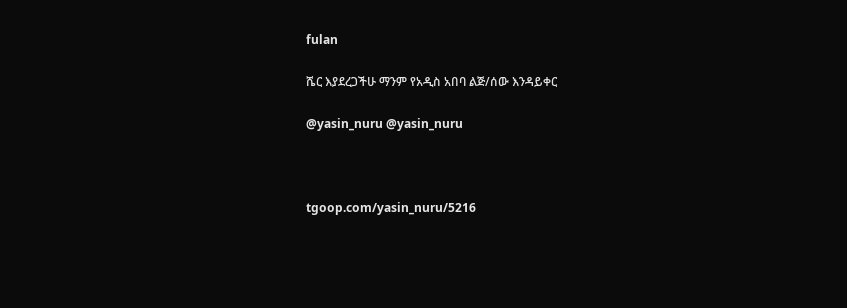fulan

ሼር እያደረጋችሁ ማንም የአዲስ አበባ ልጅ/ሰው እንዳይቀር

@yasin_nuru @yasin_nuru



tgoop.com/yasin_nuru/5216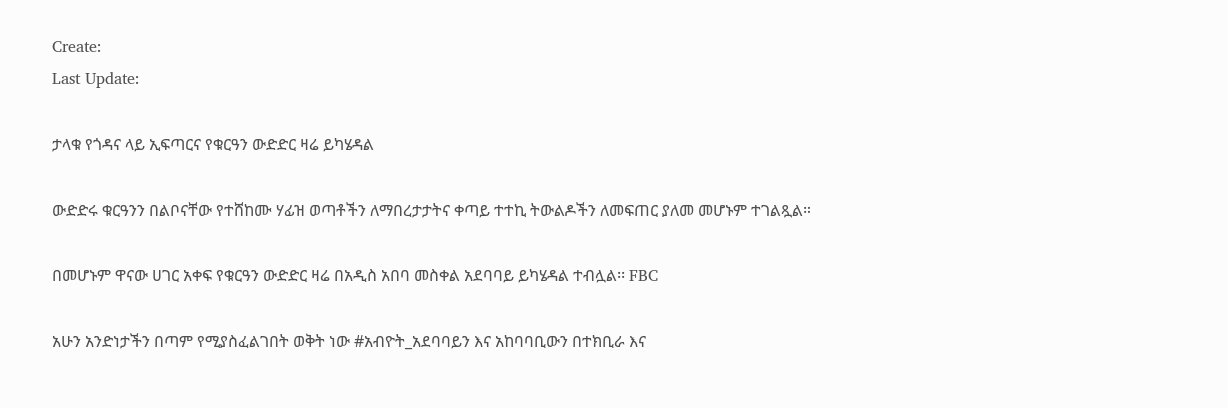Create:
Last Update:

ታላቁ የጎዳና ላይ ኢፍጣርና የቁርዓን ውድድር ዛሬ ይካሄዳል

ውድድሩ ቁርዓንን በልቦናቸው የተሸከሙ ሃፊዝ ወጣቶችን ለማበረታታትና ቀጣይ ተተኪ ትውልዶችን ለመፍጠር ያለመ መሆኑም ተገልጿል።

በመሆኑም ዋናው ሀገር አቀፍ የቁርዓን ውድድር ዛሬ በአዲስ አበባ መስቀል አደባባይ ይካሄዳል ተብሏል፡፡ FBC

አሁን አንድነታችን በጣም የሚያስፈልገበት ወቅት ነው #አብዮት_አደባባይን እና አከባባቢውን በተክቢራ እና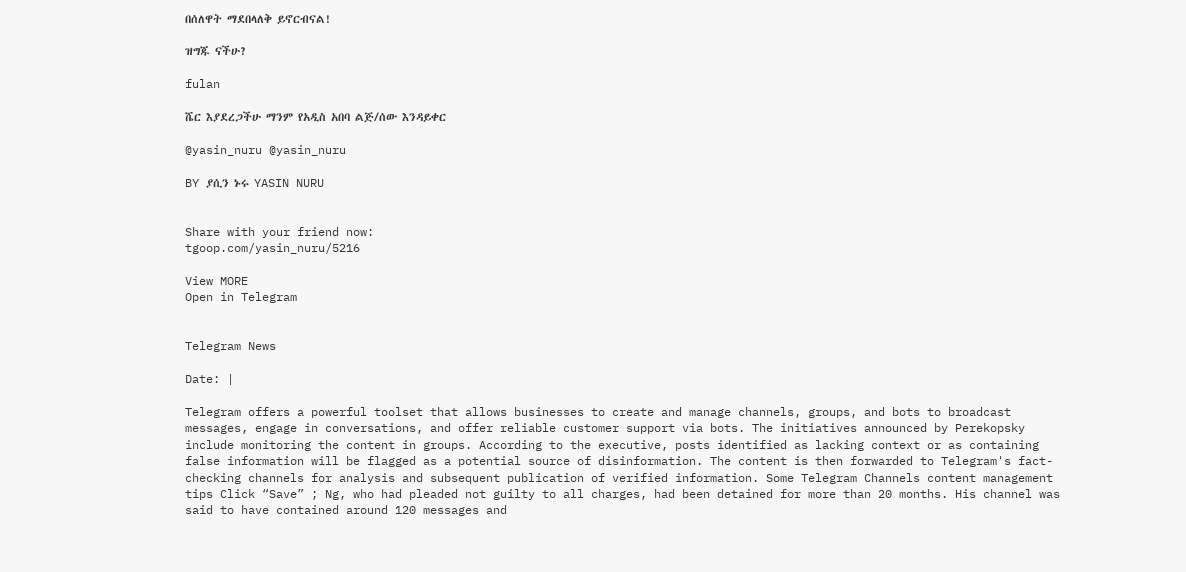በሰለዋት ማደበላለቅ ይኖርብናል!

ዝግጁ ናችሁ?

fulan

ሼር እያደረጋችሁ ማንም የአዲስ አበባ ልጅ/ሰው እንዳይቀር

@yasin_nuru @yasin_nuru

BY ያሲን ኑሩ YASIN NURU


Share with your friend now:
tgoop.com/yasin_nuru/5216

View MORE
Open in Telegram


Telegram News

Date: |

Telegram offers a powerful toolset that allows businesses to create and manage channels, groups, and bots to broadcast messages, engage in conversations, and offer reliable customer support via bots. The initiatives announced by Perekopsky include monitoring the content in groups. According to the executive, posts identified as lacking context or as containing false information will be flagged as a potential source of disinformation. The content is then forwarded to Telegram's fact-checking channels for analysis and subsequent publication of verified information. Some Telegram Channels content management tips Click “Save” ; Ng, who had pleaded not guilty to all charges, had been detained for more than 20 months. His channel was said to have contained around 120 messages and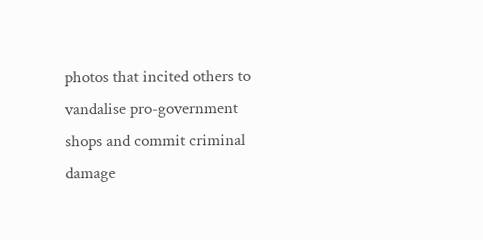photos that incited others to vandalise pro-government shops and commit criminal damage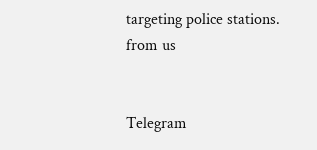targeting police stations.
from us


Telegram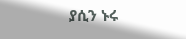ያሲን ኑሩ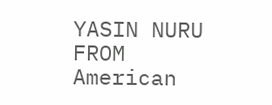YASIN NURU
FROM American